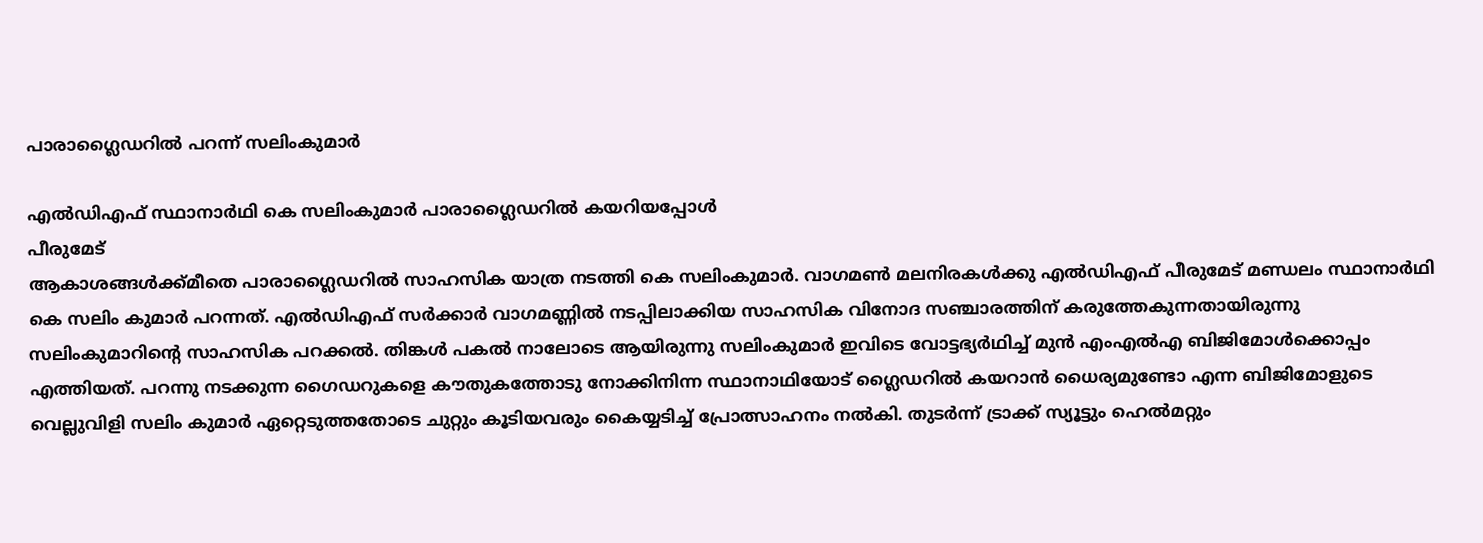പാരാഗ്ലൈഡറിൽ പറന്ന് സലിംകുമാർ

എൽഡിഎഫ് സ്ഥാനാർഥി കെ സലിംകുമാർ പാരാഗ്ലൈഡറിൽ കയറിയപ്പോൾ
പീരുമേട്
ആകാശങ്ങൾക്ക്മീതെ പാരാഗ്ലൈഡറിൽ സാഹസിക യാത്ര നടത്തി കെ സലിംകുമാർ. വാഗമൺ മലനിരകൾക്കു എൽഡിഎഫ് പീരുമേട് മണ്ഡലം സ്ഥാനാർഥി കെ സലിം കുമാർ പറന്നത്. എൽഡിഎഫ് സർക്കാർ വാഗമണ്ണിൽ നടപ്പിലാക്കിയ സാഹസിക വിനോദ സഞ്ചാരത്തിന് കരുത്തേകുന്നതായിരുന്നു സലിംകുമാറിന്റെ സാഹസിക പറക്കൽ. തിങ്കൾ പകൽ നാലോടെ ആയിരുന്നു സലിംകുമാർ ഇവിടെ വോട്ടഭ്യർഥിച്ച് മുൻ എംഎൽഎ ബിജിമോൾക്കൊപ്പം എത്തിയത്. പറന്നു നടക്കുന്ന ഗൈഡറുകളെ കൗതുകത്തോടു നോക്കിനിന്ന സ്ഥാനാഥിയോട് ഗ്ലൈഡറിൽ കയറാൻ ധൈര്യമുണ്ടോ എന്ന ബിജിമോളുടെ വെല്ലുവിളി സലിം കുമാർ ഏറ്റെടുത്തതോടെ ചുറ്റും കൂടിയവരും കൈയ്യടിച്ച് പ്രോത്സാഹനം നൽകി. തുടർന്ന് ട്രാക്ക് സ്യൂട്ടും ഹെൽമറ്റും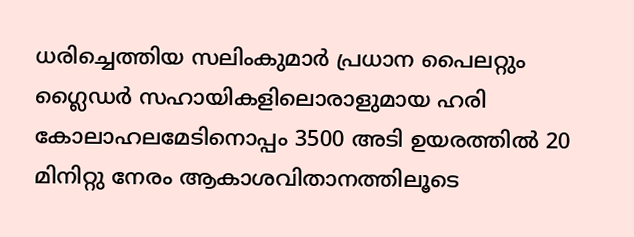ധരിച്ചെത്തിയ സലിംകുമാർ പ്രധാന പൈലറ്റും ഗ്ലൈഡർ സഹായികളിലൊരാളുമായ ഹരി കോലാഹലമേടിനൊപ്പം 3500 അടി ഉയരത്തിൽ 20 മിനിറ്റു നേരം ആകാശവിതാനത്തിലൂടെ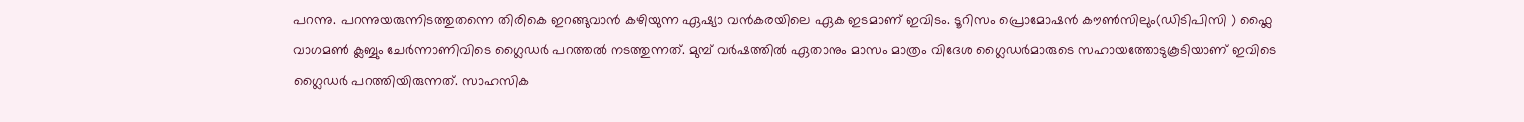പറന്നു. പറന്നുയരുന്നിടത്തുതന്നെ തിരികെ ഇറങ്ങുവാൻ കഴിയുന്ന ഏഷ്യാ വൻകരയിലെ ഏക ഇടമാണ് ഇവിടം. ടൂറിസം പ്രൊമോഷൻ കൗൺസിലും(ഡിടിപിസി ) ഫ്ലൈ വാഗമൺ ക്ലബ്ബും ചേർന്നാണിവിടെ ഗ്ലൈഡർ പറത്തൽ നടത്തുന്നത്. മുമ്പ് വർഷത്തിൽ ഏതാനും മാസം മാത്രം വിദേശ ഗ്ലൈഡർമാരുടെ സഹായത്തോടുകൂടിയാണ് ഇവിടെ ഗ്ലൈഡർ പറത്തിയിരുന്നത്. സാഹസിക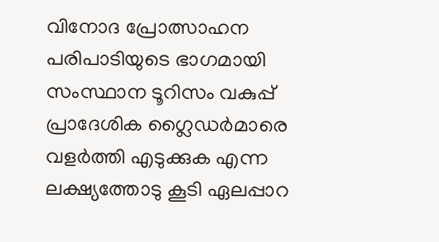വിനോദ പ്രോത്സാഹന പരിപാടിയുടെ ഭാഗമായി സംസ്ഥാന ടൂറിസം വകുപ്പ് പ്രാദേശിക ഗ്ലൈഡർമാരെ വളർത്തി എടുക്കുക എന്ന ലക്ഷ്യത്തോടു കൂടി ഏലപ്പാറ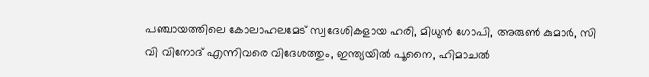പഞ്ചായത്തിലെ കോലാഹലമേട് സ്വദേശികളായ ഹരി, മിധുൻ ഗോപി, അരുൺ കുമാർ, സി വി വിനോദ് എന്നിവരെ വിദേശത്തും, ഇന്ത്യയിൽ പൂനൈ, ഹിമാചൽ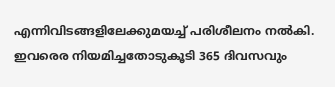എന്നിവിടങ്ങളിലേക്കുമയച്ച് പരിശീലനം നൽകി. ഇവരെര നിയമിച്ചതോടുകൂടി 365 ദിവസവും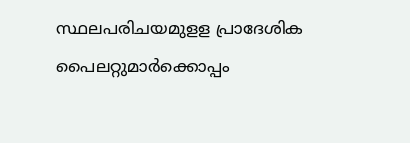സ്ഥലപരിചയമുളള പ്രാദേശിക പൈലറ്റുമാർക്കൊപ്പം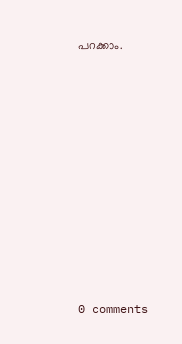പറക്കാം.










0 comments